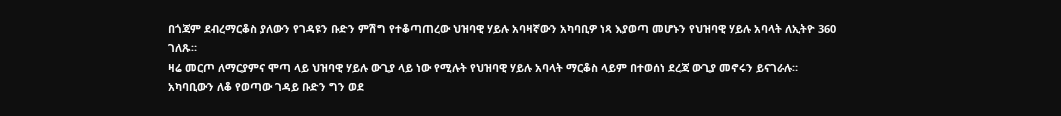በጎጃም ደብረማርቆስ ያለውን የገዳዩን ቡድን ምሽግ የተቆጣጠረው ህዝባዊ ሃይሉ አባዛኛውን አካባቢዎ ነጻ እያወጣ መሆኑን የህዝባዊ ሃይሉ አባላት ለኢትዮ 360 ገለጹ።
ዛሬ መርጦ ለማርያምና ሞጣ ላይ ህዝባዊ ሃይሉ ውጊያ ላይ ነው የሚሉት የህዝባዊ ሃይሉ አባላት ማርቆስ ላይም በተወሰነ ደረጃ ውጊያ መኖሩን ይናገራሉ።
አካባቢውን ለቆ የወጣው ገዳይ ቡድን ግን ወደ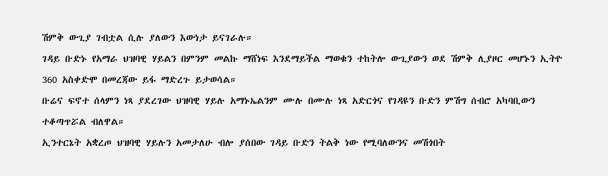ሽምቅ ውጊያ ገብቷል ሲሉ ያለውን እውነታ ይናገራሉ።
ገዳይ ቡድኑ የአማራ ህዝባዊ ሃይልን በምንም መልኩ ማሸነፍ እንደማይችል ማወቁን ተከትሎ ውጊያውን ወደ ሽምቅ ሊያዞር መሆኑን ኢትዮ 360 አስቀድሞ በመረጃው ይፋ ማድረጉ ይታወሳል።
ቡሬና ፍኖተ ሰላምን ነጻ ያደረገው ህዝባዊ ሃይሉ አማኑኤልንም ሙሉ በሙሉ ነጻ አድርጎና የገዳዩን ቡድን ምሽግ ሰብሮ አካባቢውን ተቆጣጥሯል ብለዋል።
ኢንተርኔት አቋረጦ ህዝባዊ ሃይሉን አመታለሁ ብሎ ያሰበው ገዳይ ቡድን ትልቅ ነው የሚባለውንና መሽጎበት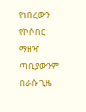የነበረውን የኮሶበር ማዘዣ ጣቢያውንም በራሱ ጊዜ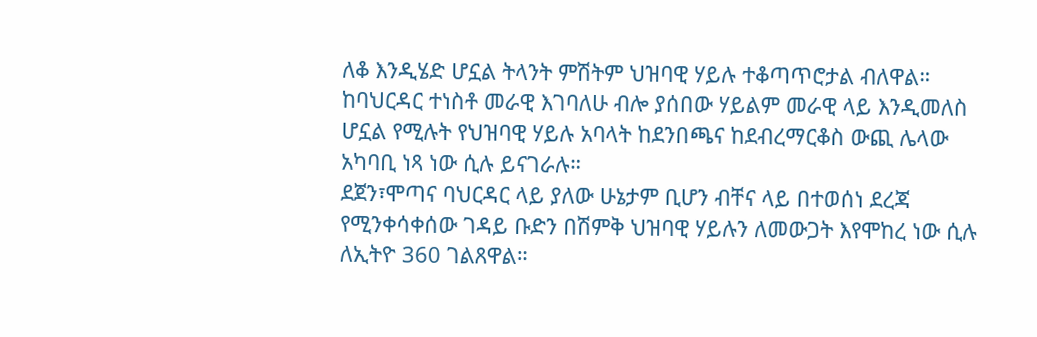ለቆ እንዲሄድ ሆኗል ትላንት ምሽትም ህዝባዊ ሃይሉ ተቆጣጥሮታል ብለዋል።
ከባህርዳር ተነስቶ መራዊ እገባለሁ ብሎ ያሰበው ሃይልም መራዊ ላይ እንዲመለስ ሆኗል የሚሉት የህዝባዊ ሃይሉ አባላት ከደንበጫና ከደብረማርቆስ ውጪ ሌላው አካባቢ ነጻ ነው ሲሉ ይናገራሉ።
ደጀን፣ሞጣና ባህርዳር ላይ ያለው ሁኔታም ቢሆን ብቸና ላይ በተወሰነ ደረጃ የሚንቀሳቀሰው ገዳይ ቡድን በሽምቅ ህዝባዊ ሃይሉን ለመውጋት እየሞከረ ነው ሲሉ ለኢትዮ 360 ገልጸዋል።